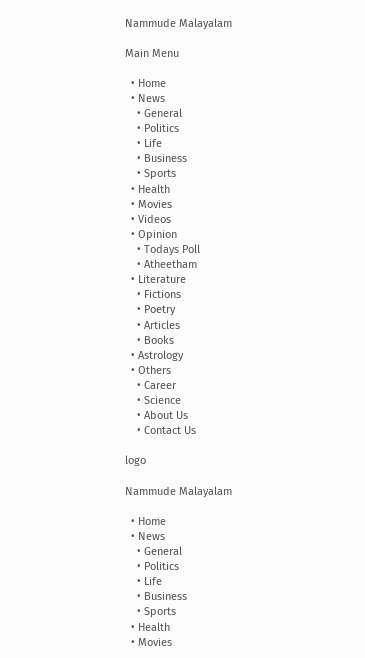Nammude Malayalam

Main Menu

  • Home
  • News
    • General
    • Politics
    • Life
    • Business
    • Sports
  • Health
  • Movies
  • Videos
  • Opinion
    • Todays Poll
    • Atheetham
  • Literature
    • Fictions
    • Poetry
    • Articles
    • Books
  • Astrology
  • Others
    • Career
    • Science
    • About Us
    • Contact Us

logo

Nammude Malayalam

  • Home
  • News
    • General
    • Politics
    • Life
    • Business
    • Sports
  • Health
  • Movies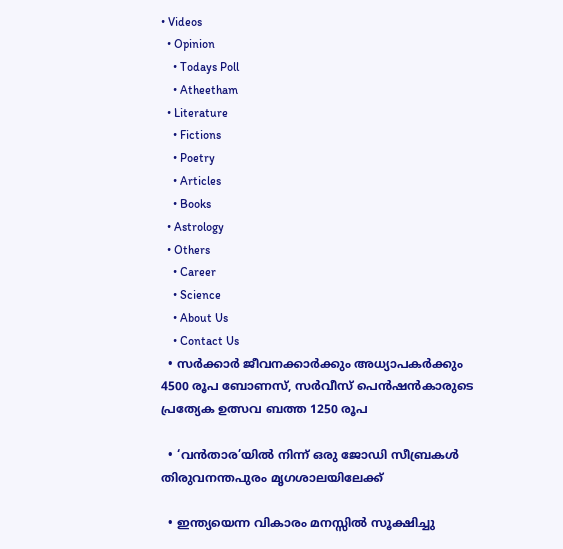• Videos
  • Opinion
    • Todays Poll
    • Atheetham
  • Literature
    • Fictions
    • Poetry
    • Articles
    • Books
  • Astrology
  • Others
    • Career
    • Science
    • About Us
    • Contact Us
  • സർക്കാർ ജീവനക്കാർക്കും അധ്യാപകർക്കും 4500 രൂപ ബോണസ്, സർവീസ് പെൻഷൻകാരുടെ പ്രത്യേക ഉത്സവ ബത്ത 1250 രൂപ

  • ‘വൻതാര’യിൽ നിന്ന് ഒരു ജോഡി സീബ്രകൾ തിരുവനന്തപുരം മൃഗശാലയിലേക്ക്

  • ഇന്ത്യയെന്ന വികാരം മനസ്സിൽ സൂക്ഷിച്ചു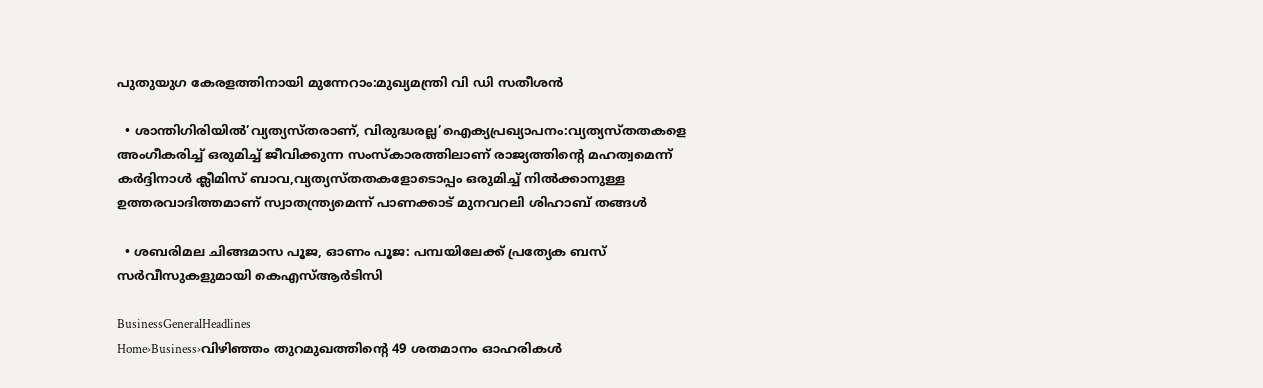പുതുയുഗ കേരളത്തിനായി മുന്നേറാം:മുഖ്യമന്ത്രി വി ഡി സതീശൻ

  • ശാന്തിഗിരിയിൽ’വ്യത്യസ്തരാണ്, വിരുദ്ധരല്ല’ഐക്യപ്രഖ്യാപനം:വ്യത്യസ്തതകളെ അംഗീകരിച്ച് ഒരുമിച്ച് ജീവിക്കുന്ന സംസ്കാരത്തിലാണ് രാജ്യത്തിന്‍റെ മഹത്വമെന്ന് കർദ്ദിനാൾ ക്ലീമിസ് ബാവ,വ്യത്യസ്തതകളോടൊപ്പം ഒരുമിച്ച് നിൽക്കാനുള്ള ഉത്തരവാദിത്തമാണ് സ്വാതന്ത്ര്യമെന്ന് പാണക്കാട് മുനവറലി ശിഹാബ് തങ്ങൾ

  • ശബരിമല ചിങ്ങമാസ പൂജ, ഓണം പൂജ: പമ്പയിലേക്ക് പ്രത്യേക ബസ് സർവീസുകളുമായി കെഎസ്ആർടിസി

BusinessGeneralHeadlines
Home›Business›വിഴിഞ്ഞം തുറമുഖത്തിന്‍റെ 49 ശതമാനം ഓഹരികൾ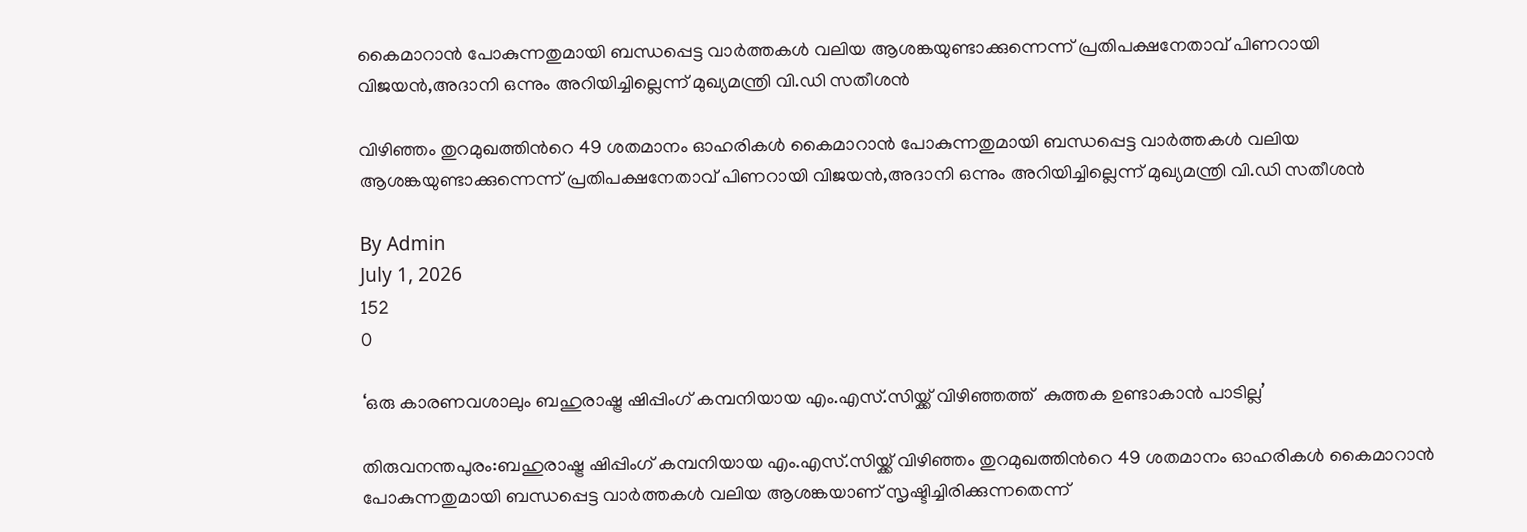കൈമാറാൻ പോകുന്നതുമായി ബന്ധപ്പെട്ട വാർത്തകൾ വലിയ ആശങ്കയുണ്ടാക്കുന്നെന്ന് പ്രതിപക്ഷനേതാവ് പിണറായി വിജയൻ,അദാനി ഒന്നും അറിയിച്ചില്ലെന്ന് മുഖ്യമന്ത്രി വി.ഡി സതീശൻ

വിഴിഞ്ഞം തുറമുഖത്തിന്‍റെ 49 ശതമാനം ഓഹരികൾ കൈമാറാൻ പോകുന്നതുമായി ബന്ധപ്പെട്ട വാർത്തകൾ വലിയ ആശങ്കയുണ്ടാക്കുന്നെന്ന് പ്രതിപക്ഷനേതാവ് പിണറായി വിജയൻ,അദാനി ഒന്നും അറിയിച്ചില്ലെന്ന് മുഖ്യമന്ത്രി വി.ഡി സതീശൻ

By Admin
July 1, 2026
152
0

‘ഒരു കാരണവശാലും ബഹുരാഷ്ട്ര ഷിപ്പിംഗ് കമ്പനിയായ എം.എസ്.സിയ്ക്ക് വിഴിഞ്ഞത്ത്  കുത്തക ഉണ്ടാകാന്‍ പാടില്ല’

തിരുവനന്തപുരം:ബഹുരാഷ്ട്ര ഷിപ്പിംഗ് കമ്പനിയായ എം.എസ്.സിയ്ക്ക് വിഴിഞ്ഞം തുറമുഖത്തിന്‍റെ 49 ശതമാനം ഓഹരികൾ കൈമാറാൻ പോകുന്നതുമായി ബന്ധപ്പെട്ട വാർത്തകൾ വലിയ ആശങ്കയാണ് സൃഷ്ടിച്ചിരിക്കുന്നതെന്ന്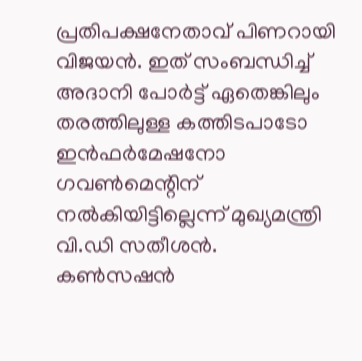പ്രതിപക്ഷനേതാവ് പിണറായി വിജയൻ. ഇത് സംബന്ധിച്ച് അദാനി പോര്‍ട്ട് ഏതെങ്കിലും തരത്തിലുള്ള കത്തിടപാടോ ഇന്‍ഫര്‍മേഷനോ ഗവണ്‍മെന്റിന് നല്‍കിയിട്ടില്ലെന്ന് മുഖ്യമന്ത്രി വി.ഡി സതീശൻ.
കൺസഷൻ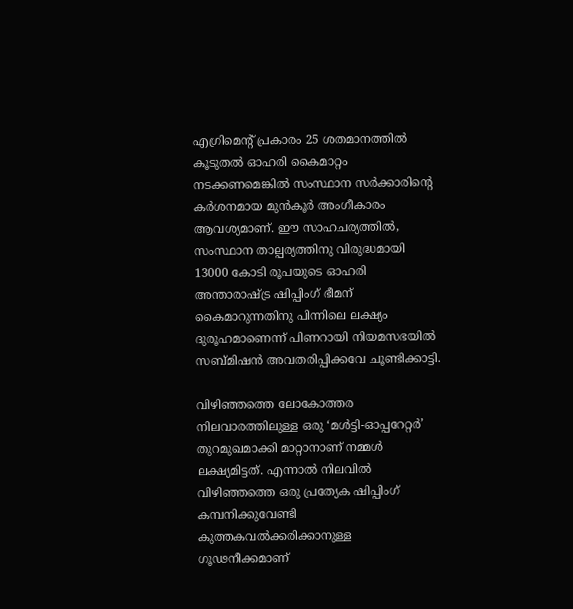എഗ്രിമെന്‍റ് പ്രകാരം 25 ശതമാനത്തിൽ കൂടുതൽ ഓഹരി കൈമാറ്റം നടക്കണമെങ്കിൽ സംസ്ഥാന സർക്കാരിൻ്റെ കർശനമായ മുൻകൂർ അംഗീകാരം ആവശ്യമാണ്. ഈ സാഹചര്യത്തിൽ, സംസ്ഥാന താല്പര്യത്തിനു വിരുദ്ധമായി 13000 കോടി രൂപയുടെ ഓഹരി അന്താരാഷ്ട്ര ഷിപ്പിംഗ് ഭീമന് കൈമാറുന്നതിനു പിന്നിലെ ലക്ഷ്യം ദുരൂഹമാണെന്ന് പിണറായി നിയമസഭയിൽ സബ്മിഷൻ അവതരിപ്പിക്കവേ ചൂണ്ടിക്കാട്ടി.

വിഴിഞ്ഞത്തെ ലോകോത്തര നിലവാരത്തിലുള്ള ഒരു ‘മൾട്ടി-ഓപ്പറേറ്റർ’ തുറമുഖമാക്കി മാറ്റാനാണ് നമ്മൾ ലക്ഷ്യമിട്ടത്. എന്നാൽ നിലവിൽ വിഴിഞ്ഞത്തെ ഒരു പ്രത്യേക ഷിപ്പിംഗ് കമ്പനിക്കുവേണ്ടി കുത്തകവൽക്കരിക്കാനുള്ള ഗൂഢനീക്കമാണ്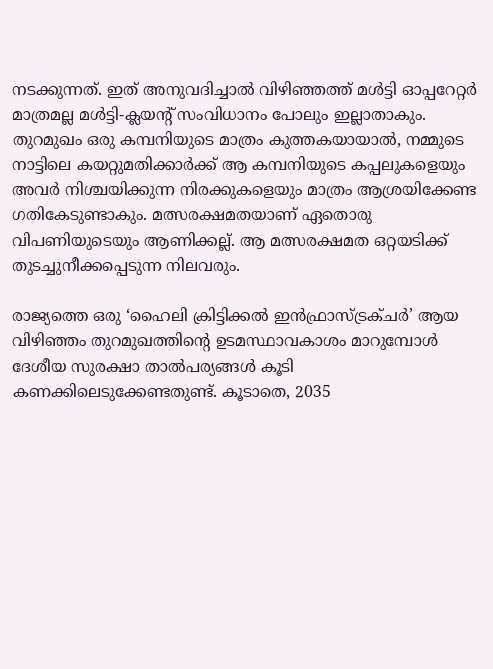നടക്കുന്നത്. ഇത് അനുവദിച്ചാൽ വിഴിഞ്ഞത്ത് മൾട്ടി ഓപ്പറേറ്റർ മാത്രമല്ല മൾട്ടി-ക്ലയൻ്റ് സംവിധാനം പോലും ഇല്ലാതാകും. തുറമുഖം ഒരു കമ്പനിയുടെ മാത്രം കുത്തകയായാൽ, നമ്മുടെ നാട്ടിലെ കയറ്റുമതിക്കാർക്ക് ആ കമ്പനിയുടെ കപ്പലുകളെയും അവർ നിശ്ചയിക്കുന്ന നിരക്കുകളെയും മാത്രം ആശ്രയിക്കേണ്ട ഗതികേടുണ്ടാകും. മത്സരക്ഷമതയാണ് ഏതൊരു വിപണിയുടെയും ആണിക്കല്ല്. ആ മത്സരക്ഷമത ഒറ്റയടിക്ക് തുടച്ചുനീക്കപ്പെടുന്ന നിലവരും.

രാജ്യത്തെ ഒരു ‘ഹൈലി ക്രിട്ടിക്കൽ ഇൻഫ്രാസ്ട്രക്ചർ’ ആയ വിഴിഞ്ഞം തുറമുഖത്തിന്റെ ഉടമസ്ഥാവകാശം മാറുമ്പോൾ ദേശീയ സുരക്ഷാ താൽപര്യങ്ങൾ കൂടി കണക്കിലെടുക്കേണ്ടതുണ്ട്. കൂടാതെ, 2035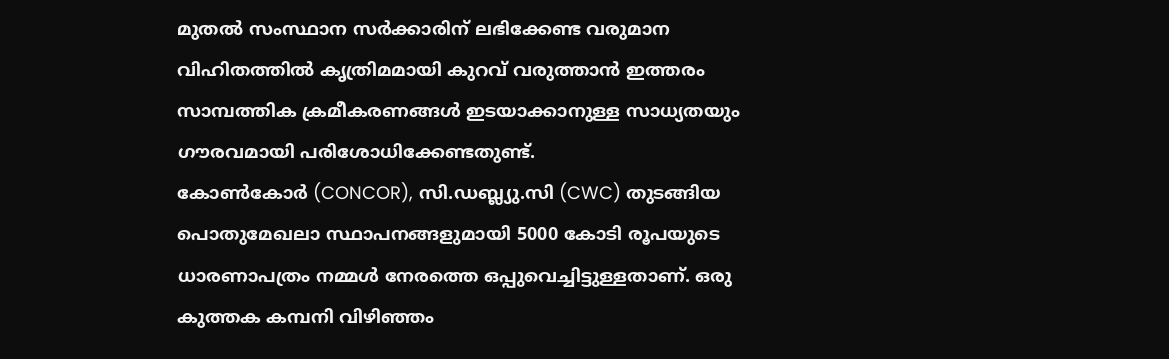മുതൽ സംസ്ഥാന സർക്കാരിന് ലഭിക്കേണ്ട വരുമാന വിഹിതത്തിൽ കൃത്രിമമായി കുറവ് വരുത്താൻ ഇത്തരം സാമ്പത്തിക ക്രമീകരണങ്ങൾ ഇടയാക്കാനുള്ള സാധ്യതയും ഗൗരവമായി പരിശോധിക്കേണ്ടതുണ്ട്.
കോൺകോർ (CONCOR), സി.ഡബ്ല്യു.സി (CWC) തുടങ്ങിയ പൊതുമേഖലാ സ്ഥാപനങ്ങളുമായി 5000 കോടി രൂപയുടെ ധാരണാപത്രം നമ്മൾ നേരത്തെ ഒപ്പുവെച്ചിട്ടുള്ളതാണ്. ഒരു കുത്തക കമ്പനി വിഴിഞ്ഞം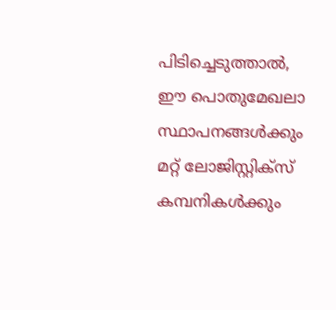പിടിച്ചെടുത്താൽ, ഈ പൊതുമേഖലാ സ്ഥാപനങ്ങൾക്കും മറ്റ് ലോജിസ്റ്റിക്സ് കമ്പനികൾക്കും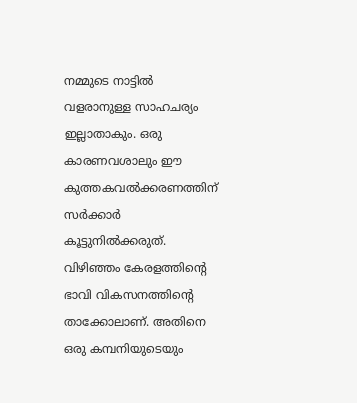നമ്മുടെ നാട്ടിൽ വളരാനുള്ള സാഹചര്യം ഇല്ലാതാകും. ഒരു കാരണവശാലും ഈ കുത്തകവൽക്കരണത്തിന് സർക്കാർ കൂട്ടുനിൽക്കരുത്. വിഴിഞ്ഞം കേരളത്തിന്റെ ഭാവി വികസനത്തിന്റെ താക്കോലാണ്. അതിനെ ഒരു കമ്പനിയുടെയും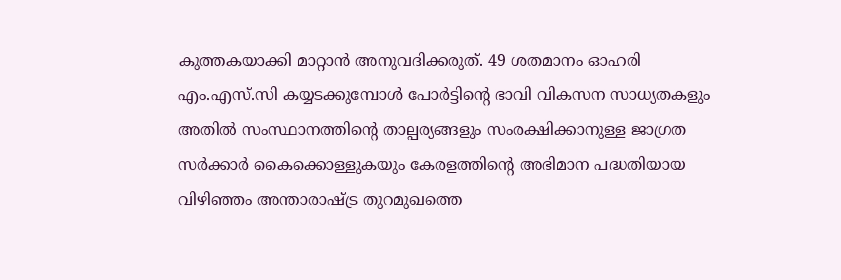കുത്തകയാക്കി മാറ്റാൻ അനുവദിക്കരുത്. 49 ശതമാനം ഓഹരി എം.എസ്.സി കയ്യടക്കുമ്പോൾ പോർട്ടിൻ്റെ ഭാവി വികസന സാധ്യതകളും അതിൽ സംസ്ഥാനത്തിൻ്റെ താല്പര്യങ്ങളും സംരക്ഷിക്കാനുള്ള ജാഗ്രത സർക്കാർ കൈക്കൊള്ളുകയും കേരളത്തിൻ്റെ അഭിമാന പദ്ധതിയായ വിഴിഞ്ഞം അന്താരാഷ്ട്ര തുറമുഖത്തെ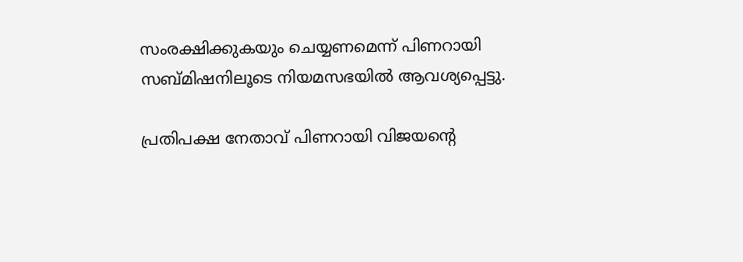സംരക്ഷിക്കുകയും ചെയ്യണമെന്ന് പിണറായി സബ്മിഷനിലൂടെ നിയമസഭയിൽ ആവശ്യപ്പെട്ടു.

പ്രതിപക്ഷ നേതാവ് പിണറായി വിജയന്‍റെ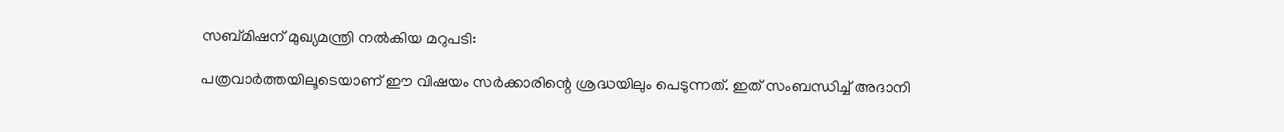സബ്മിഷന് മുഖ്യമന്ത്രി നല്‍കിയ മറുപടി:

പത്രവാര്‍ത്തയിലൂടെയാണ് ഈ വിഷയം സര്‍ക്കാരിന്റെ ശ്രദ്ധയിലും പെടുന്നത്. ഇത് സംബന്ധിച്ച് അദാനി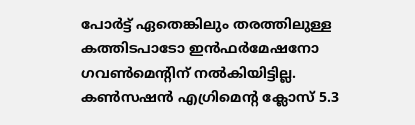പോര്‍ട്ട് ഏതെങ്കിലും തരത്തിലുള്ള കത്തിടപാടോ ഇന്‍ഫര്‍മേഷനോ ഗവണ്‍മെന്റിന് നല്‍കിയിട്ടില്ല. കണ്‍സഷന്‍ എഗ്രിമെന്റ ക്ലോസ് 5.3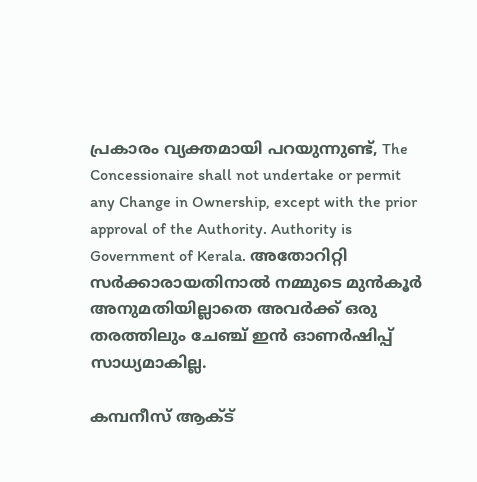പ്രകാരം വ്യക്തമായി പറയുന്നുണ്ട്, The Concessionaire shall not undertake or permit any Change in Ownership, except with the prior approval of the Authority. Authority is Government of Kerala. അതോറിറ്റി സര്‍ക്കാരായതിനാല്‍ നമ്മുടെ മുന്‍കൂര്‍ അനുമതിയില്ലാതെ അവര്‍ക്ക് ഒരു തരത്തിലും ചേഞ്ച് ഇന്‍ ഓണര്‍ഷിപ്പ് സാധ്യമാകില്ല.

കമ്പനീസ് ആക്ട്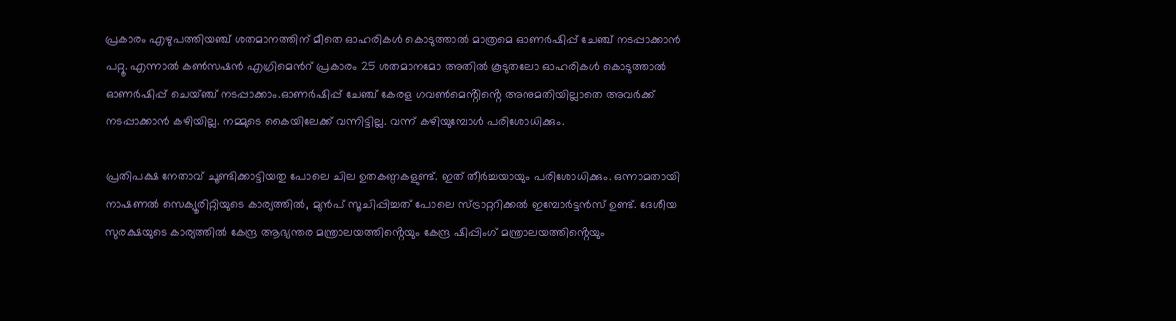പ്രകാരം എഴുപത്തിയഞ്ച് ശതമാനത്തിന് മീതെ ഓഹരികള്‍ കൊടുത്താല്‍ മാത്രമെ ഓണര്‍ഷിപ്പ് ചേഞ്ച് നടപ്പാക്കാന്‍ പറ്റൂ. എന്നാല്‍ കണ്‍സഷന്‍ എഗ്രിമെന്‍റ് പ്രകാരം 25 ശതമാനമോ അതില്‍ കൂടുതലോ ഓഹരികള്‍ കൊടുത്താല്‍ ഓണര്‍ഷിപ്പ് ചെയ്ഞ്ച് നടപ്പാക്കാം.ഓണര്‍ഷിപ്പ് ചേഞ്ച് കേരള ഗവണ്‍മെൻ്റിൻ്റെ അനുമതിയില്ലാതെ അവര്‍ക്ക് നടപ്പാക്കാന്‍ കഴിയില്ല. നമ്മുടെ കൈയിലേക്ക് വന്നിട്ടില്ല. വന്ന് കഴിയുമ്പോള്‍ പരിശോധിക്കും.

പ്രതിപക്ഷ നേതാവ് ചൂണ്ടിക്കാട്ടിയതു പോലെ ചില ഉതകണ്ഠകളുണ്ട്. ഇത് തീര്‍ച്ചയായും പരിശോധിക്കും. ഒന്നാമതായി നാഷണല്‍ സെക്യൂരിറ്റിയുടെ കാര്യത്തില്‍, മുന്‍പ് സൂചിപ്പിച്ചത് പോലെ സ്ട്രാറ്ററിക്കല്‍ ഇമ്പോര്‍ട്ടന്‍സ് ഉണ്ട്. ദേശീയ സുരക്ഷയുടെ കാര്യത്തില്‍ കേന്ദ്ര ആഭ്യന്തര മന്ത്രാലയത്തിൻ്റെയും കേന്ദ്ര ഷിപ്പിംഗ് മന്ത്രാലയത്തിൻ്റെയും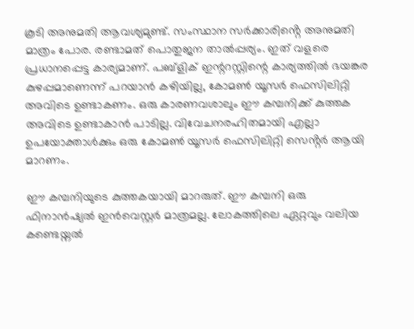കൂടി അനുമതി ആവശ്യമുണ്ട്. സംസ്ഥാന സര്‍ക്കാരിൻ്റെ അനുമതി മാത്രം പോര. രണ്ടാമത് പൊതുജന താല്‍പ്പര്യം. ഇത് വളരെ പ്രധാനപ്പെട്ട കാര്യമാണ്. പബ്ളിക് ഇന്ററസ്റ്റിന്റെ കാര്യത്തില്‍ ഭയങ്കര കുഴപ്പമാണെന്ന് പറയാന്‍ കഴിയില്ല, കോമണ്‍ യൂസര്‍ ഫെസിലിറ്റി അവിടെ ഉണ്ടാകണം. ഒരു കാരണവശാലും ഈ കമ്പനിക്ക് കുത്തക അവിടെ ഉണ്ടാകാന്‍ പാടില്ല. വിവേചനരഹിതമായി എല്ലാ ഉപയോക്താള്‍ക്കും ഒരു കോമണ്‍ യൂസര്‍ ഫെസിലിറ്റി സെൻ്റര്‍ ആയി മാറണം.

ഈ കമ്പനിയുടെ കുത്തകയായി മാറരുത്. ഈ കമ്പനി ഒരു ഫിനാന്‍ഷ്യല്‍ ഇന്‍വെസ്റ്റര്‍ മാത്രമല്ല. ലോകത്തിലെ ഏറ്റവും വലിയ കണ്ടെയ്നല്‍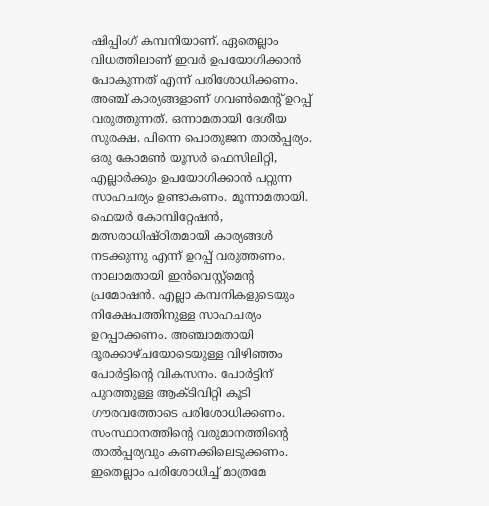ഷിപ്പിംഗ് കമ്പനിയാണ്. ഏതെല്ലാം വിധത്തിലാണ് ഇവര്‍ ഉപയോഗിക്കാന്‍ പോകുന്നത് എന്ന് പരിശോധിക്കണം. അഞ്ച് കാര്യങ്ങളാണ് ഗവണ്‍മെന്റ് ഉറപ്പ് വരുത്തുന്നത്. ഒന്നാമതായി ദേശീയ സുരക്ഷ. പിന്നെ പൊതുജന താല്‍പ്പര്യം. ഒരു കോമണ്‍ യൂസര്‍ ഫെസിലിറ്റി, എല്ലാര്‍ക്കും ഉപയോഗിക്കാന്‍ പറ്റുന്ന സാഹചര്യം ഉണ്ടാകണം. മൂന്നാമതായി. ഫെയര്‍ കോമ്പിറ്റേഷന്‍, മത്സരാധിഷ്ഠിതമായി കാര്യങ്ങള്‍ നടക്കുന്നു എന്ന് ഉറപ്പ് വരുത്തണം. നാലാമതായി ഇന്‍വെസ്റ്റ്മെന്റ പ്രമോഷന്‍. എല്ലാ കമ്പനികളുടെയും നിക്ഷേപത്തിനുള്ള സാഹചര്യം ഉറപ്പാക്കണം. അഞ്ചാമതായി ദൂരക്കാഴ്ചയോടെയുള്ള വിഴിഞ്ഞം പോര്‍ട്ടിന്റെ വികസനം. പോര്‍ട്ടിന് പുറത്തുള്ള ആക്ടിവിറ്റി കൂടി ഗൗരവത്തോടെ പരിശോധിക്കണം. സംസ്ഥാനത്തിന്റെ വരുമാനത്തിന്റെ താല്‍പ്പര്യവും കണക്കിലെടുക്കണം. ഇതെല്ലാം പരിശോധിച്ച് മാത്രമേ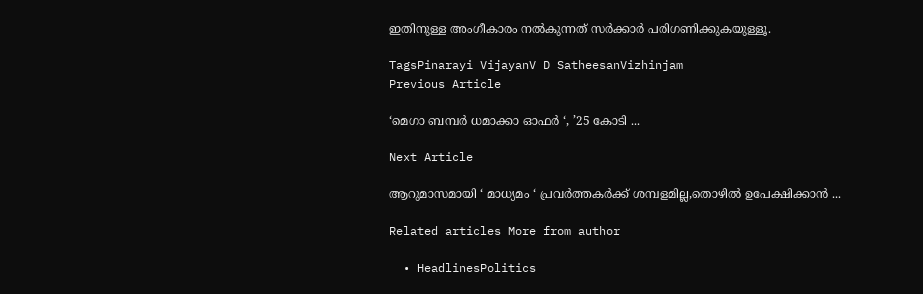ഇതിനുള്ള അംഗീകാരം നല്‍കുന്നത് സര്‍ക്കാര്‍ പരിഗണിക്കുകയുള്ളൂ.

TagsPinarayi VijayanV D SatheesanVizhinjam
Previous Article

‘മെഗാ ബമ്പർ ധമാക്കാ ഓഫർ ‘, ’25 കോടി ...

Next Article

ആറുമാസമായി ‘ മാധ്യമം ‘ പ്രവർത്തകർക്ക് ശമ്പളമില്ല,തൊഴിൽ ഉപേക്ഷിക്കാൻ ...

Related articles More from author

  • HeadlinesPolitics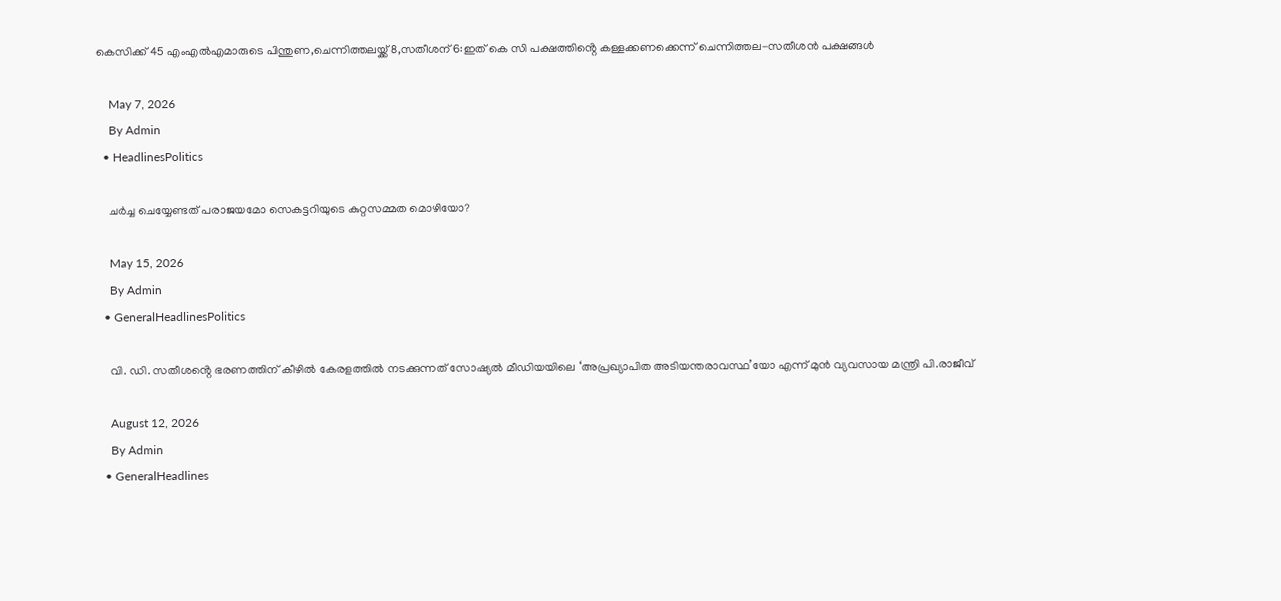കെസിക്ക് 45 എംഎൽഎമാരുടെ പിന്തുണ,ചെന്നിത്തലയ്ക്ക് 8,സതീശന് 6:ഇത് കെ സി പക്ഷത്തിൻ്റെ കള്ളക്കണക്കെന്ന് ചെന്നിത്തല-സതീശൻ പക്ഷങ്ങൾ

    May 7, 2026
    By Admin
  • HeadlinesPolitics

    ചർച്ച ചെയ്യേണ്ടത് പരാജയമോ സെകട്ടറിയുടെ കുറ്റസമ്മത മൊഴിയോ?

    May 15, 2026
    By Admin
  • GeneralHeadlinesPolitics

    വി. ഡി. സതീശൻ്റെ ഭരണത്തിന് കീഴിൽ കേരളത്തിൽ നടക്കുന്നത് സോഷ്യൽ മീഡിയയിലെ ‘അപ്രഖ്യാപിത അടിയന്തരാവസ്ഥ’യോ എന്ന് മുൻ വ്യവസായ മന്ത്രി പി.രാജീവ്

    August 12, 2026
    By Admin
  • GeneralHeadlines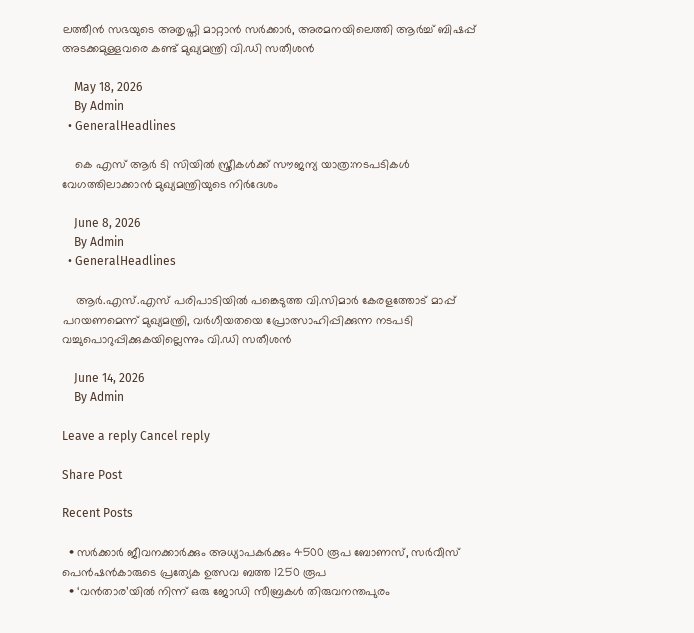ലത്തീന്‍ സഭയുടെ അതൃപ്തി മാറ്റാന്‍ സര്‍ക്കാര്‍, അരമനയിലെത്തി ആര്‍ച്ച് ബിഷപ്പ് അടക്കമുള്ളവരെ കണ്ട് മുഖ്യമന്ത്രി വി.ഡി സതീശന്‍

    May 18, 2026
    By Admin
  • GeneralHeadlines

    കെ എസ് ആർ ടി സിയിൽ സ്ത്രീകൾക്ക് സൗജന്യ യാത്ര:നടപടികൾ വേഗത്തിലാക്കാൻ മുഖ്യമന്ത്രിയുടെ നിർദേശം

    June 8, 2026
    By Admin
  • GeneralHeadlines

    ആർ.എസ്.എസ് പരിപാടിയിൽ പങ്കെടുത്ത വി.സിമാർ കേരളത്തോട് മാപ്പ് പറയണമെന്ന് മുഖ്യമന്ത്രി, വർഗീയതയെ പ്രോത്സാഹിപ്പിക്കുന്ന നടപടി വച്ചുപൊറുപ്പിക്കുകയില്ലെന്നും വി.ഡി സതീശൻ

    June 14, 2026
    By Admin

Leave a reply Cancel reply

Share Post

Recent Posts

  • സർക്കാർ ജീവനക്കാർക്കും അധ്യാപകർക്കും 4500 രൂപ ബോണസ്, സർവീസ് പെൻഷൻകാരുടെ പ്രത്യേക ഉത്സവ ബത്ത 1250 രൂപ
  • ‘വൻതാര’യിൽ നിന്ന് ഒരു ജോഡി സീബ്രകൾ തിരുവനന്തപുരം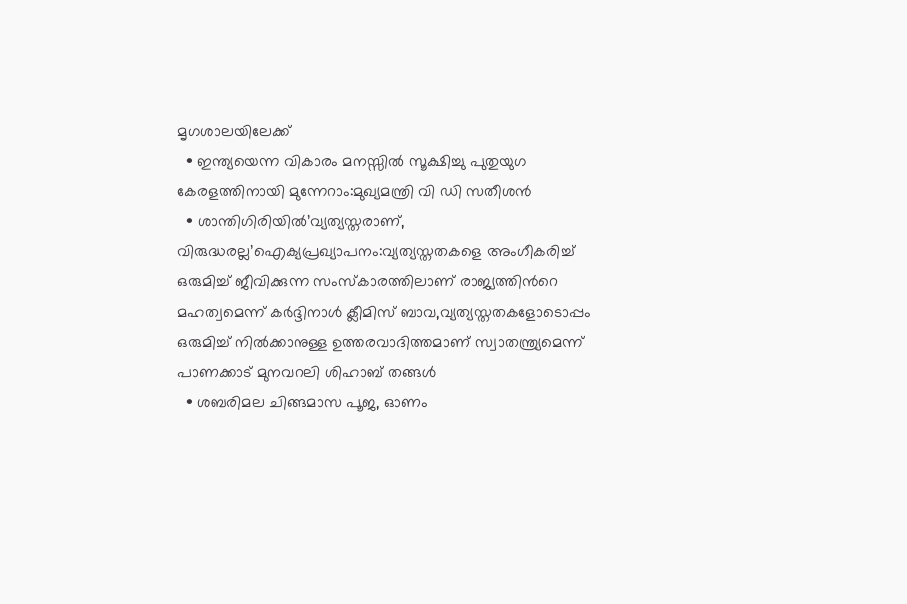മൃഗശാലയിലേക്ക്
  • ഇന്ത്യയെന്ന വികാരം മനസ്സിൽ സൂക്ഷിച്ചു പുതുയുഗ കേരളത്തിനായി മുന്നേറാം:മുഖ്യമന്ത്രി വി ഡി സതീശൻ
  • ശാന്തിഗിരിയിൽ’വ്യത്യസ്തരാണ്, വിരുദ്ധരല്ല’ഐക്യപ്രഖ്യാപനം:വ്യത്യസ്തതകളെ അംഗീകരിച്ച് ഒരുമിച്ച് ജീവിക്കുന്ന സംസ്കാരത്തിലാണ് രാജ്യത്തിന്‍റെ മഹത്വമെന്ന് കർദ്ദിനാൾ ക്ലീമിസ് ബാവ,വ്യത്യസ്തതകളോടൊപ്പം ഒരുമിച്ച് നിൽക്കാനുള്ള ഉത്തരവാദിത്തമാണ് സ്വാതന്ത്ര്യമെന്ന് പാണക്കാട് മുനവറലി ശിഹാബ് തങ്ങൾ
  • ശബരിമല ചിങ്ങമാസ പൂജ, ഓണം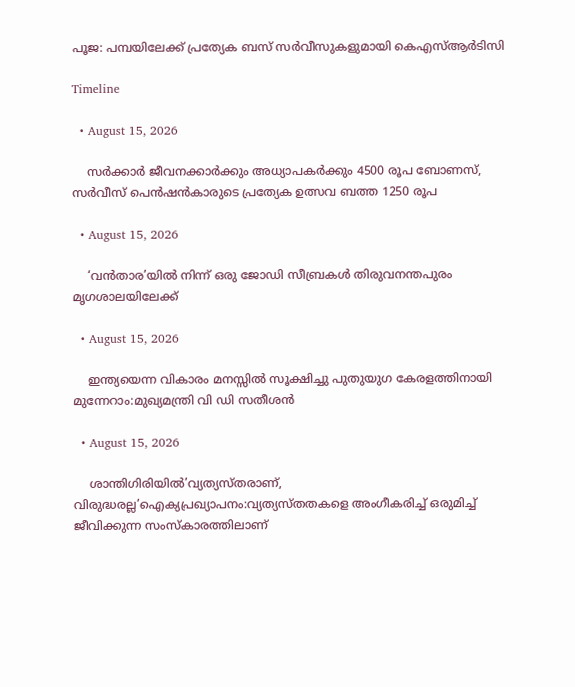പൂജ: പമ്പയിലേക്ക് പ്രത്യേക ബസ് സർവീസുകളുമായി കെഎസ്ആർടിസി

Timeline

  • August 15, 2026

    സർക്കാർ ജീവനക്കാർക്കും അധ്യാപകർക്കും 4500 രൂപ ബോണസ്, സർവീസ് പെൻഷൻകാരുടെ പ്രത്യേക ഉത്സവ ബത്ത 1250 രൂപ

  • August 15, 2026

    ‘വൻതാര’യിൽ നിന്ന് ഒരു ജോഡി സീബ്രകൾ തിരുവനന്തപുരം മൃഗശാലയിലേക്ക്

  • August 15, 2026

    ഇന്ത്യയെന്ന വികാരം മനസ്സിൽ സൂക്ഷിച്ചു പുതുയുഗ കേരളത്തിനായി മുന്നേറാം:മുഖ്യമന്ത്രി വി ഡി സതീശൻ

  • August 15, 2026

    ശാന്തിഗിരിയിൽ’വ്യത്യസ്തരാണ്, വിരുദ്ധരല്ല’ഐക്യപ്രഖ്യാപനം:വ്യത്യസ്തതകളെ അംഗീകരിച്ച് ഒരുമിച്ച് ജീവിക്കുന്ന സംസ്കാരത്തിലാണ്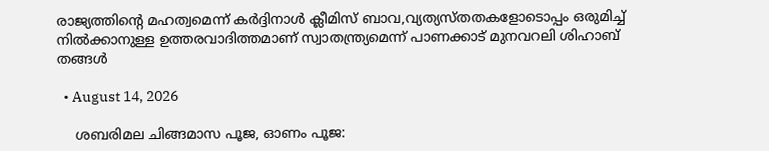രാജ്യത്തിന്‍റെ മഹത്വമെന്ന് കർദ്ദിനാൾ ക്ലീമിസ് ബാവ,വ്യത്യസ്തതകളോടൊപ്പം ഒരുമിച്ച് നിൽക്കാനുള്ള ഉത്തരവാദിത്തമാണ് സ്വാതന്ത്ര്യമെന്ന് പാണക്കാട് മുനവറലി ശിഹാബ് തങ്ങൾ

  • August 14, 2026

    ശബരിമല ചിങ്ങമാസ പൂജ, ഓണം പൂജ: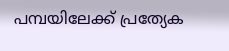പമ്പയിലേക്ക് പ്രത്യേക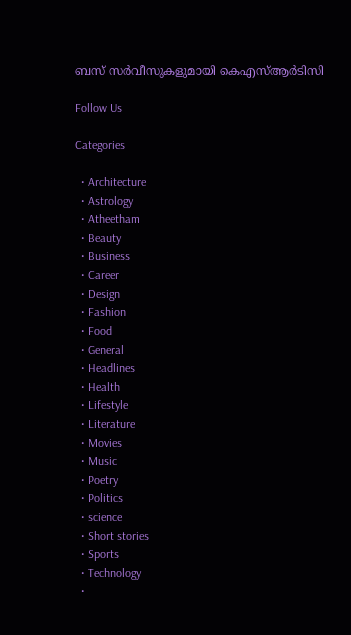ബസ് സർവീസുകളുമായി കെഎസ്ആർടിസി

Follow Us

Categories

  • Architecture
  • Astrology
  • Atheetham
  • Beauty
  • Business
  • Career
  • Design
  • Fashion
  • Food
  • General
  • Headlines
  • Health
  • Lifestyle
  • Literature
  • Movies
  • Music
  • Poetry
  • Politics
  • science
  • Short stories
  • Sports
  • Technology
  •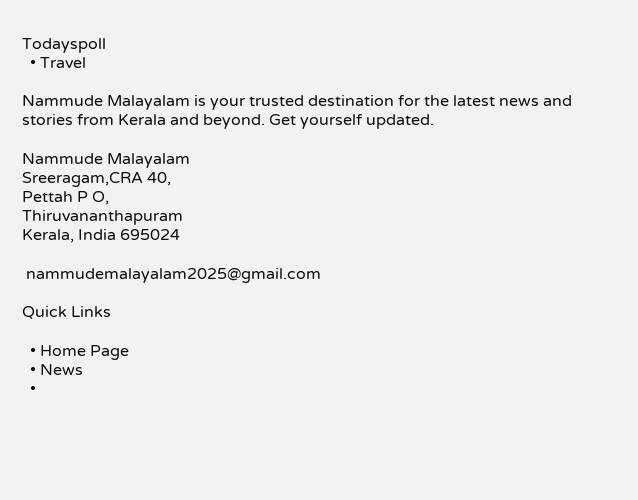Todayspoll
  • Travel

Nammude Malayalam is your trusted destination for the latest news and stories from Kerala and beyond. Get yourself updated.

Nammude Malayalam
Sreeragam,CRA 40,
Pettah P O,
Thiruvananthapuram
Kerala, India 695024

 nammudemalayalam2025@gmail.com

Quick Links

  • Home Page
  • News
  •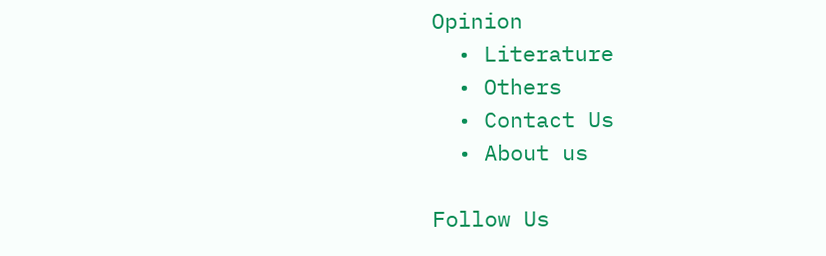Opinion
  • Literature
  • Others
  • Contact Us
  • About us

Follow Us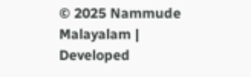© 2025 Nammude Malayalam | Developed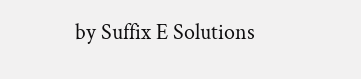by Suffix E Solutions